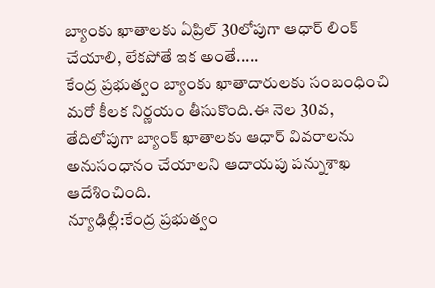బ్యాంకు ఖాతాలకు ఏప్రిల్ 30లోపుగా ఆధార్ లింక్ చేయాలి, లేకపోతే ఇక అంతే.....
కేంద్ర ప్రభుత్వం బ్యాంకు ఖాతాదారులకు సంబంధించి మరో కీలక నిర్ణయం తీసుకొంది.ఈ నెల 30వ, తేదిలోపుగా బ్యాంక్ ఖాతాలకు ఆధార్ వివరాలను అనుసంధానం చేయాలని ఆదాయపు పన్నుశాఖ ఆదేశించింది.
న్యూఢిల్లీ:కేంద్ర ప్రభుత్వం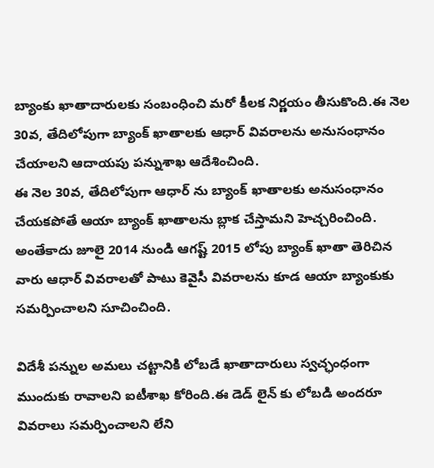బ్యాంకు ఖాతాదారులకు సంబంధించి మరో కీలక నిర్ణయం తీసుకొంది.ఈ నెల 30వ, తేదిలోపుగా బ్యాంక్ ఖాతాలకు ఆధార్ వివరాలను అనుసంధానం చేయాలని ఆదాయపు పన్నుశాఖ ఆదేశించింది.
ఈ నెల 30వ, తేదిలోపుగా ఆధార్ ను బ్యాంక్ ఖాతాలకు అనుసంధానం చేయకపోతే ఆయా బ్యాంక్ ఖాతాలను బ్లాక చేస్తామని హెచ్చరించింది. అంతేకాదు జూలై 2014 నుండి ఆగష్ట్ 2015 లోపు బ్యాంక్ ఖాతా తెరిచిన వారు ఆధార్ వివరాలతో పాటు కెవైసీ వివరాలను కూడ ఆయా బ్యాంకుకు సమర్పించాలని సూచించింది.

విదేశీ పన్నుల అమలు చట్టానికి లోబడే ఖాతాదారులు స్వచ్ఛంధంగా ముందుకు రావాలని ఐటీశాఖ కోరింది.ఈ డెడ్ లైన్ కు లోబడి అందరూ వివరాలు సమర్పించాలని లేని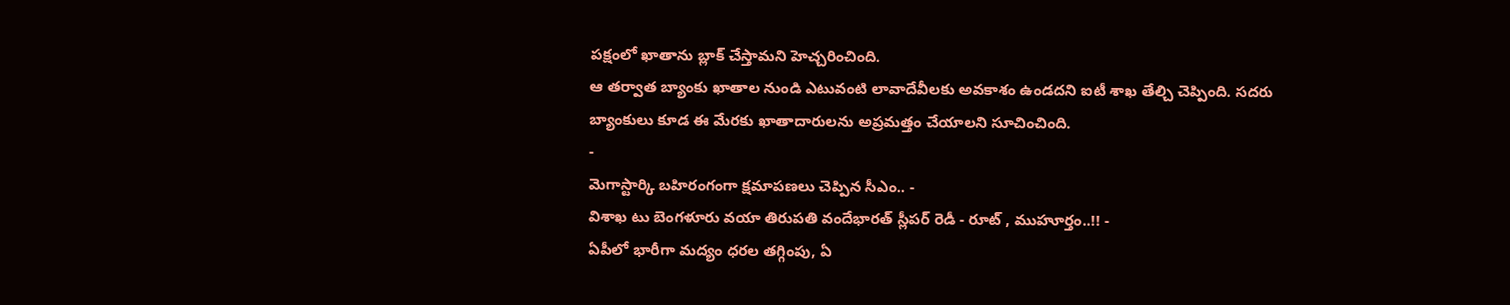పక్షంలో ఖాతాను బ్లాక్ చేస్తామని హెచ్చరించింది.
ఆ తర్వాత బ్యాంకు ఖాతాల నుండి ఎటువంటి లావాదేవీలకు అవకాశం ఉండదని ఐటీ శాఖ తేల్చి చెప్పింది. సదరు బ్యాంకులు కూడ ఈ మేరకు ఖాతాదారులను అప్రమత్తం చేయాలని సూచించింది.
-
మెగాస్టార్కి బహిరంగంగా క్షమాపణలు చెప్పిన సీఎం.. -
విశాఖ టు బెంగళూరు వయా తిరుపతి వందేభారత్ స్లీపర్ రెడీ - రూట్ , ముహూర్తం..!! -
ఏపీలో భారీగా మద్యం ధరల తగ్గింపు, ఏ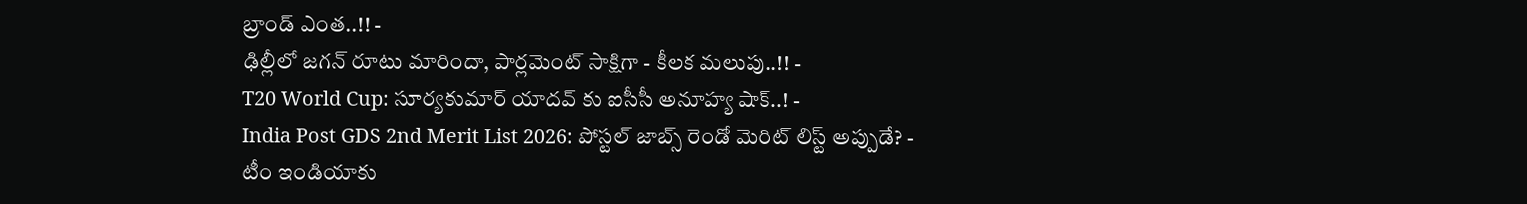బ్రాండ్ ఎంత..!! -
ఢిల్లీలో జగన్ రూటు మారిందా, పార్లమెంట్ సాక్షిగా - కీలక మలుపు..!! -
T20 World Cup: సూర్యకుమార్ యాదవ్ కు ఐసీసీ అనూహ్య షాక్..! -
India Post GDS 2nd Merit List 2026: పోస్టల్ జాబ్స్ రెండో మెరిట్ లిస్ట్ అప్పుడే? -
టీం ఇండియాకు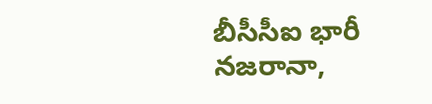బీసీసీఐ భారీ నజరానా,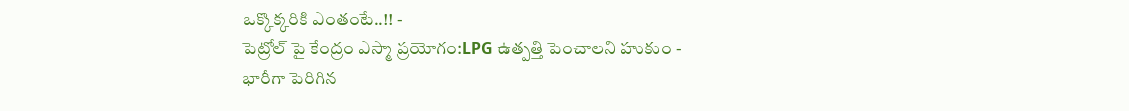ఒక్కొక్కరికి ఎంతంటే..!! -
పెట్రోల్ పై కేంద్రం ఎస్మా ప్రయోగం:LPG ఉత్పత్తి పెంచాలని హుకుం -
భారీగా పెరిగిన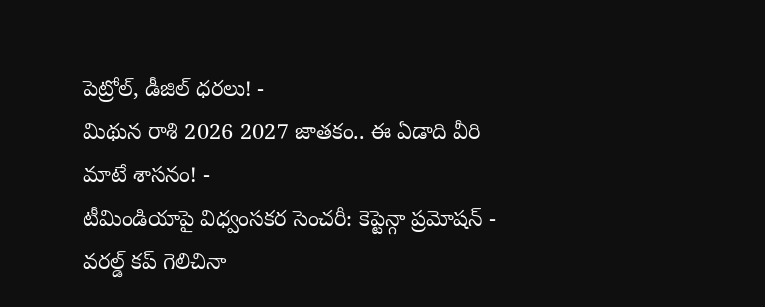పెట్రోల్, డీజిల్ ధరలు! -
మిథున రాశి 2026 2027 జాతకం.. ఈ ఏడాది వీరి మాటే శాసనం! -
టీమిండియాపై విధ్వంసకర సెంచరీ: కెప్టెన్గా ప్రమోషన్ -
వరల్డ్ కప్ గెలిచినా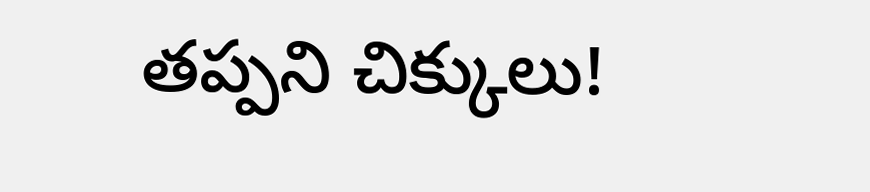తప్పని చిక్కులు!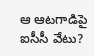ఆ ఆటగాడిపై ఐసీసీ వేటు?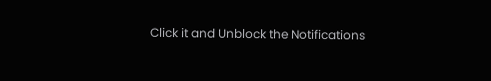Click it and Unblock the Notifications